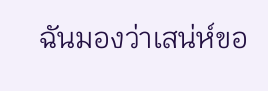ฉันมองว่าเสน่ห์ขอ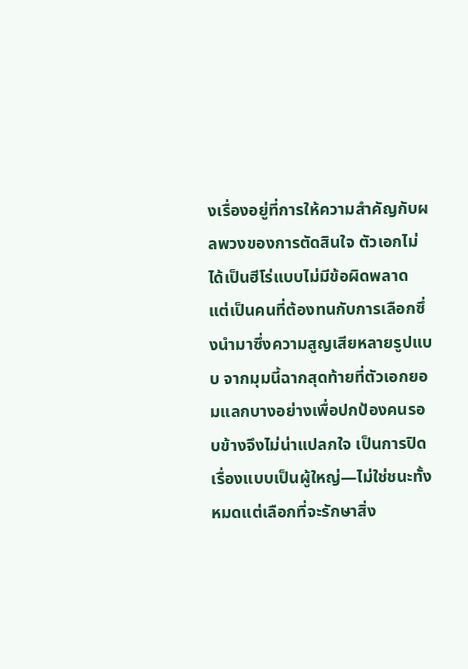งเรื่องอยู่ที่การให้ความสำคัญกับผลพวงของการตัดสินใจ ตัวเอกไม่ได้เป็นฮีโร่แบบไม่มีข้อผิดพลาด แต่เป็นคนที่ต้องทนกับการเลือกซึ่งนำมาซึ่งความสูญเสียหลายรูปแบบ จากมุมนี้ฉากสุดท้ายที่ตัวเอกยอมแลกบางอย่างเพื่อปกป้องคนรอบข้างจึงไม่น่าแปลกใจ เป็นการปิดเรื่องแบบเป็นผู้ใหญ่—ไม่ใช่ชนะทั้งหมดแต่เลือกที่จะรักษาสิ่ง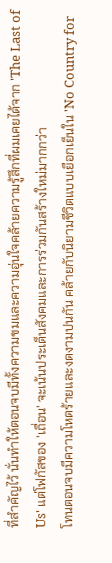ที่สำคัญไว้ นั่นทำให้ตอนจบมีทั้งความขมและความอุ่นใจคล้ายความรู้สึกที่ผมเคยได้จาก 'The Last of Us' แต่โฟกัสของ 'เถื่อน' จะเน้นประเด็นสังคมและการร่วมกันสร้างใหม่มากกว่า
โทนตอนจบมีความโหดร้ายและงดงามปนกัน คล้ายกับนิยามชีวิตแบบเยือกเย็นใน 'No Country for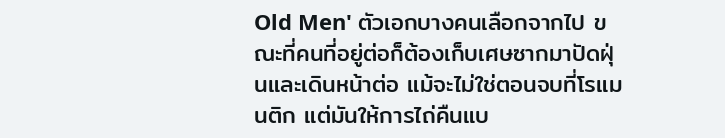Old Men' ตัวเอกบางคนเลือกจากไป ขณะที่คนที่อยู่ต่อก็ต้องเก็บเศษซากมาปัดฝุ่นและเดินหน้าต่อ แม้จะไม่ใช่ตอนจบที่โรแมนติก แต่มันให้การไถ่คืนแบ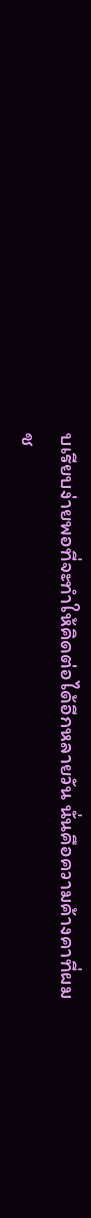บเรียบง่ายพอที่จะทำให้คิดต่อได้อีกหลายวัน นั่นคือความค้างคาที่ผมช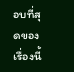อบที่สุดของเรื่องนี้